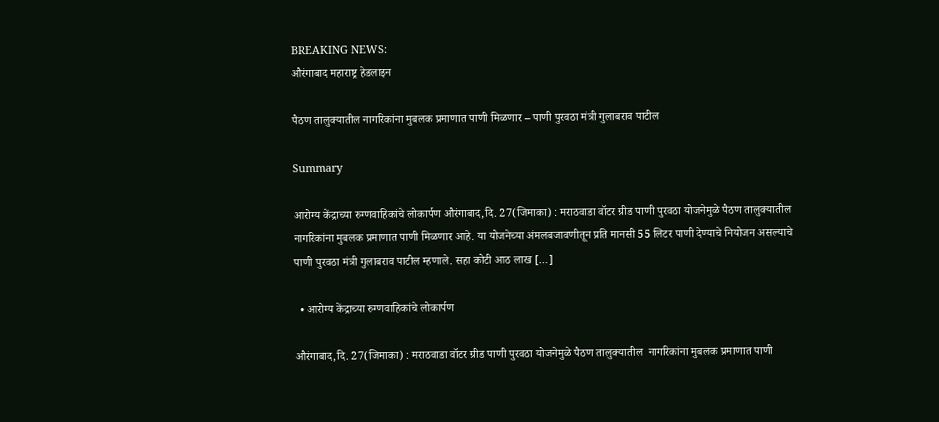BREAKING NEWS:
औरंगाबाद महाराष्ट्र हेडलाइन

पैठण तालुक्यातील नागरिकांना मुबलक प्रमाणात पाणी मिळणार – पाणी पुरवठा मंत्री गुलाबराव पाटील

Summary

आरोग्य केंद्राच्या रुग्णवाहिकांचे लोकार्पण औरंगाबाद,दि. 27(जिमाका) : मराठवाडा वॉटर ग्रीड पाणी पुरवठा योजनेमुळे पैठण तालुक्यातील  नागरिकांना मुबलक प्रमाणात पाणी मिळणार आहे. या योजनेच्या अंमलबजावणीतून प्रति मानसी 55 लिटर पाणी देण्याचे नियोजन असल्याचे पाणी पुरवठा मंत्री गुलाबराव पाटील म्हणाले. सहा कोटी आठ लाख […]

  • आरोग्य केंद्राच्या रुग्णवाहिकांचे लोकार्पण

औरंगाबाद,दि. 27(जिमाका) : मराठवाडा वॉटर ग्रीड पाणी पुरवठा योजनेमुळे पैठण तालुक्यातील  नागरिकांना मुबलक प्रमाणात पाणी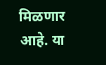मिळणार आहे. या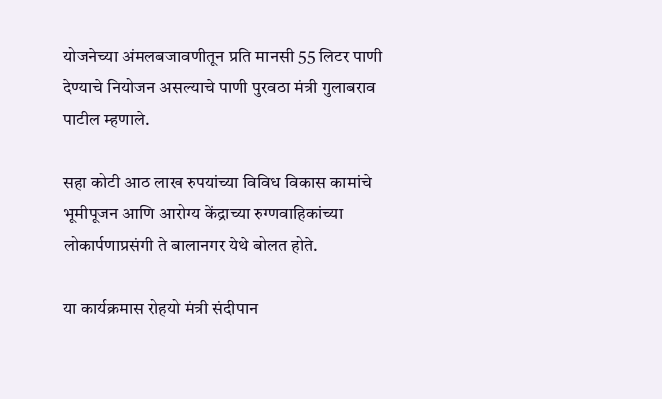योजनेच्या अंमलबजावणीतून प्रति मानसी 55 लिटर पाणी देण्याचे नियोजन असल्याचे पाणी पुरवठा मंत्री गुलाबराव पाटील म्हणाले.

सहा कोटी आठ लाख रुपयांच्या विविध विकास कामांचे भूमीपूजन आणि आरोग्य केंद्राच्या रुग्णवाहिकांच्या लोकार्पणाप्रसंगी ते बालानगर येथे बोलत होते.

या कार्यक्रमास रोहयो मंत्री संदीपान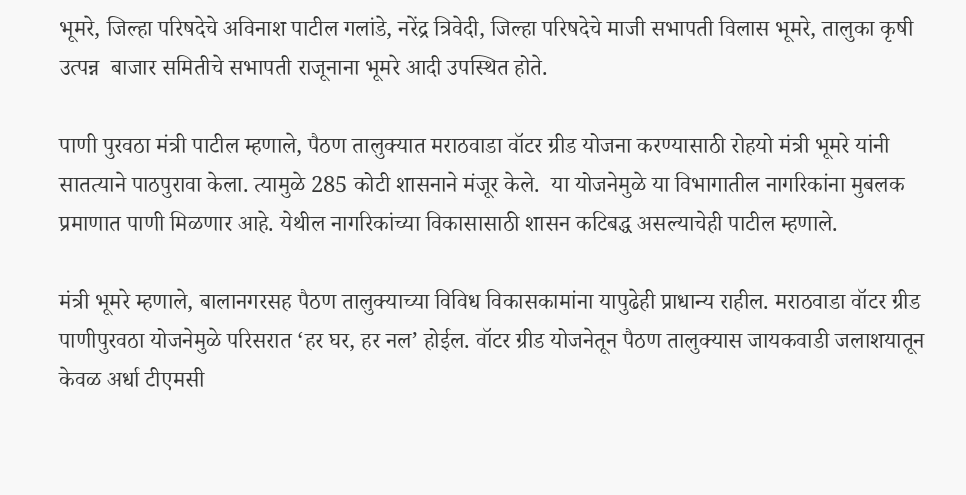भूमरे, जिल्हा परिषदेचे अविनाश पाटील गलांडे, नरेंद्र त्रिवेदी, जिल्हा परिषदेचे माजी सभापती विलास भूमरे, तालुका कृषी उत्पन्न  बाजार समितीचे सभापती राजूनाना भूमरे आदी उपस्थित होते.

पाणी पुरवठा मंत्री पाटील म्हणाले, पैठण तालुक्यात मराठवाडा वॉटर ग्रीड योजना करण्यासाठी रोहयो मंत्री भूमरे यांनी सातत्याने पाठपुरावा केला. त्यामुळे 285 कोटी शासनाने मंजूर केले.  या योजनेमुळे या विभागातील नागरिकांना मुबलक प्रमाणात पाणी मिळणार आहे. येथील नागरिकांच्या विकासासाठी शासन कटिबद्ध असल्याचेही पाटील म्हणाले.

मंत्री भूमरे म्हणाले, बालानगरसह पैठण तालुक्याच्या विविध विकासकामांना यापुढेही प्राधान्य राहील. मराठवाडा वॉटर ग्रीड पाणीपुरवठा योजनेमुळे परिसरात ‘हर घर, हर नल’ होईल. वॉटर ग्रीड योजनेतून पैठण तालुक्यास जायकवाडी जलाशयातून केवळ अर्धा टीएमसी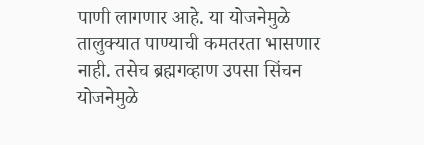पाणी लागणार आहे. या योजनेमुळे तालुक्यात पाण्याची कमतरता भासणार नाही. तसेच ब्रह्मगव्हाण उपसा सिंचन योजनेमुळे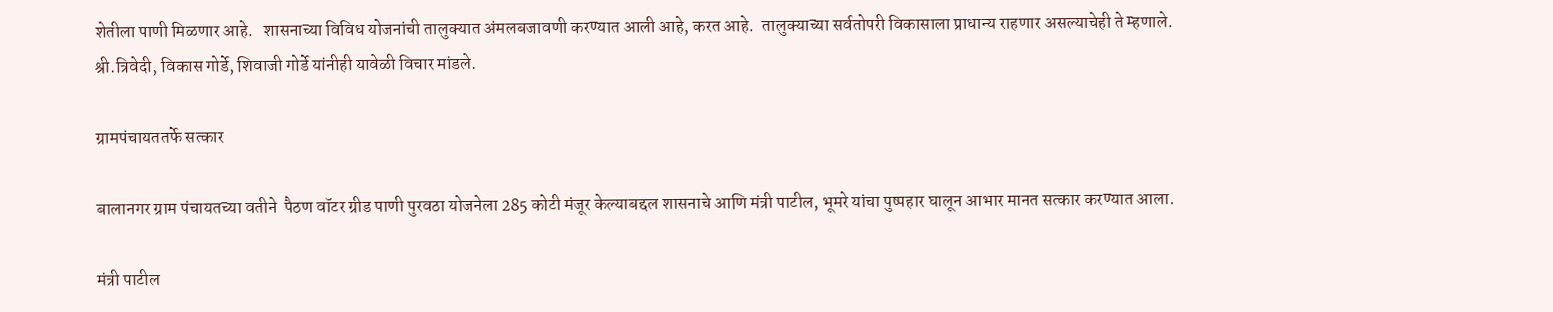शेतीला पाणी मिळणार आहे.   शासनाच्या विविध योजनांची तालुक्यात अंमलबजावणी करण्यात आली आहे, करत आहे.  तालुक्याच्या सर्वतोपरी विकासाला प्राधान्य राहणार असल्याचेही ते म्हणाले. श्री.त्रिवेदी, विकास गोर्डे, शिवाजी गोर्डे यांनीही यावेळी विचार मांडले.

ग्रामपंचायततर्फे सत्कार

बालानगर ग्राम पंचायतच्या वतीने  पैठण वॉटर ग्रीड पाणी पुरवठा योजनेला 285 कोटी मंजूर केल्याबद्दल शासनाचे आणि मंत्री पाटील, भूमरे यांचा पुष्पहार घालून आभार मानत सत्कार करण्यात आला.

मंत्री पाटील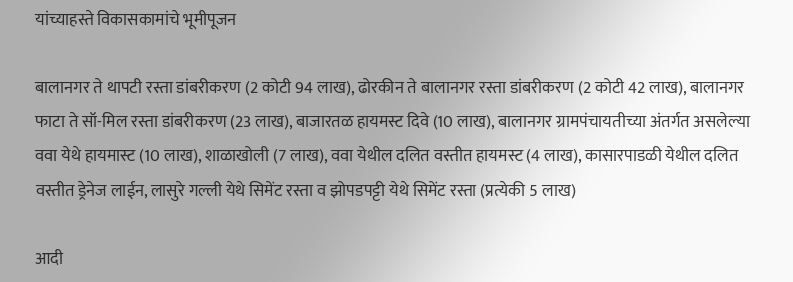यांच्याहस्ते विकासकामांचे भूमीपूजन

बालानगर ते थापटी रस्ता डांबरीकरण (2 कोटी 94 लाख), ढोरकीन ते बालानगर रस्ता डांबरीकरण (2 कोटी 42 लाख), बालानगर फाटा ते सॉ-मिल रस्ता डांबरीकरण (23 लाख), बाजारतळ हायमस्ट दिवे (10 लाख), बालानगर ग्रामपंचायतीच्या अंतर्गत असलेल्या ववा येथे हायमास्ट (10 लाख), शाळाखोली (7 लाख), ववा येथील दलित वस्तीत हायमस्ट (4 लाख), कासारपाडळी येथील दलित वस्तीत ड्रेनेज लाईन, लासुरे गल्ली येथे सिमेंट रस्ता व झोपडपट्टी येथे सिमेंट रस्ता (प्रत्येकी 5 लाख)

आदी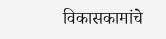विकासकामांचे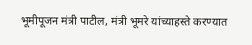भूमीपूजन मंत्री पाटील, मंत्री भूमरे यांच्याहस्ते करण्यात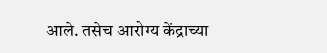आले. तसेच आरोग्य केंद्राच्या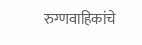रुग्णवाहिकांचे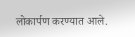लोकार्पण करण्यात आले.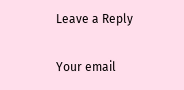Leave a Reply

Your email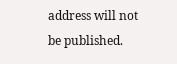address will not be published.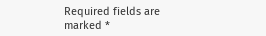Required fields are marked *